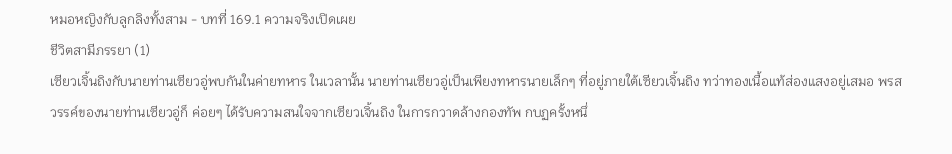หมอหญิงกับลูกลิงทั้งสาม - บทที่ 169.1 ความจริงเปิดเผย
ชีวิตสามีภรรยา (1)
เซียวเจิ้นถิงกับนายท่านเซียวอู่พบกันในค่ายทหาร ในเวลานั้น นายท่านเซียวอู่เป็นเพียงทหารนายเล็กๆ ที่อยู่ภายใต้เซียวเจิ้นถิง ทว่าทองเนื้อแท้ส่องแสงอยู่เสมอ พรสวรรค์ของนายท่านเซียวอู่ก็ ค่อยๆ ได้รับความสนใจจากเซียวเจิ้นถิง ในการกวาดล้างกองทัพ กบฏครั้งหนึ่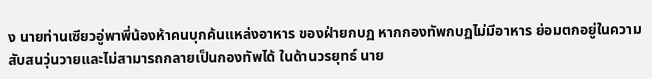ง นายท่านเซียวอู่พาพี่น้องห้าคนบุกค้นแหล่งอาหาร ของฝ่ายกบฏ หากกองทัพกบฏไม่มีอาหาร ย่อมตกอยู่ในความ สับสนวุ่นวายและไม่สามารถกลายเป็นกองทัพได้ ในด้านวรยุทธ์ นาย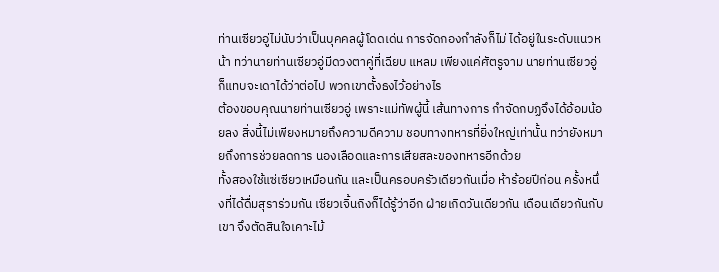ท่านเซียวอู่ไม่นับว่าเป็นบุคคลผู้โดดเด่น การจัดกองกำลังก็ไม่ ได้อยู่ในระดับแนวหน้า ทว่านายท่านเซียวอู่มีดวงตาคู่ที่เฉียบ แหลม เพียงแค่ศัตรูจาม นายท่านเซียวอู่ก็แทบจะเดาได้ว่าต่อไป พวกเขาตั้งธงไว้อย่างไร
ต้องขอบคุณนายท่านเซียวอู่ เพราะแม่ทัพผู้นี้ เส้นทางการ กำจัดกบฏจึงได้อ้อมน้อยลง สิ่งนี้ไม่เพียงหมายถึงความดีความ ชอบทางทหารที่ยิ่งใหญ่เท่านั้น ทว่ายังหมายถึงการช่วยลดการ นองเลือดและการเสียสละของทหารอีกด้วย
ทั้งสองใช้แซ่เซียวเหมือนกัน และเป็นครอบครัวเดียวกันเมื่อ ห้าร้อยปีก่อน ครั้งหนึ่งที่ได้ดื่มสุราร่วมกัน เซียวเจิ้นถิงก็ได้รู้ว่าอีก ฝ่ายเกิดวันเดียวกัน เดือนเดียวกันกับเขา จึงตัดสินใจเคาะไม้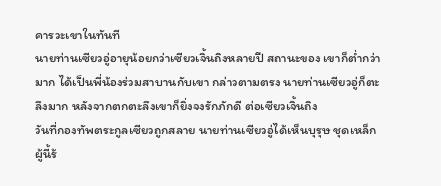คารวะเขาในทันที
นายท่านเซียวอู่อายุน้อยกว่าเซียวเจิ้นถิงหลายปี สถานะของ เขาก็ตํ่ากว่ามาก ได้เป็นพี่น้องร่วมสาบานกับเขา กล่าวตามตรง นายท่านเซียวอู่ก็ตะลึงมาก หลังจากตกตะลึงเขาก็ยิ่งจงรักภักดี ต่อเซียวเจิ้นถิง
วันที่กองทัพตระกูลเซียวถูกสลาย นายท่านเซียวอู่ได้เห็นบุรุษ ชุดเหล็กผู้นี้ร้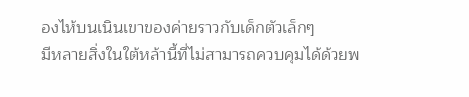องไห้บนเนินเขาของค่ายราวกับเด็กตัวเล็กๆ
มีหลายสิ่งในใต้หล้านี้ที่ไม่สามารถควบคุมได้ด้วยพ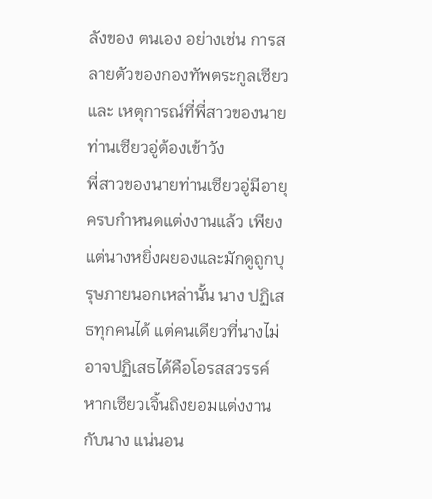ลังของ ตนเอง อย่างเช่น การสลายตัวของกองทัพตระกูลเซียว และ เหตุการณ์ที่พี่สาวของนายท่านเซียวอู่ต้องเข้าวัง
พี่สาวของนายท่านเซียวอู่มีอายุครบกำหนดแต่งงานแล้ว เพียงแต่นางหยิ่งผยองและมักดูถูกบุรุษภายนอกเหล่านั้น นาง ปฏิเสธทุกคนได้ แต่คนเดียวที่นางไม่อาจปฏิเสธได้คือโอรสสวรรค์ หากเซียวเจิ้นถิงยอมแต่งงานกับนาง แน่นอน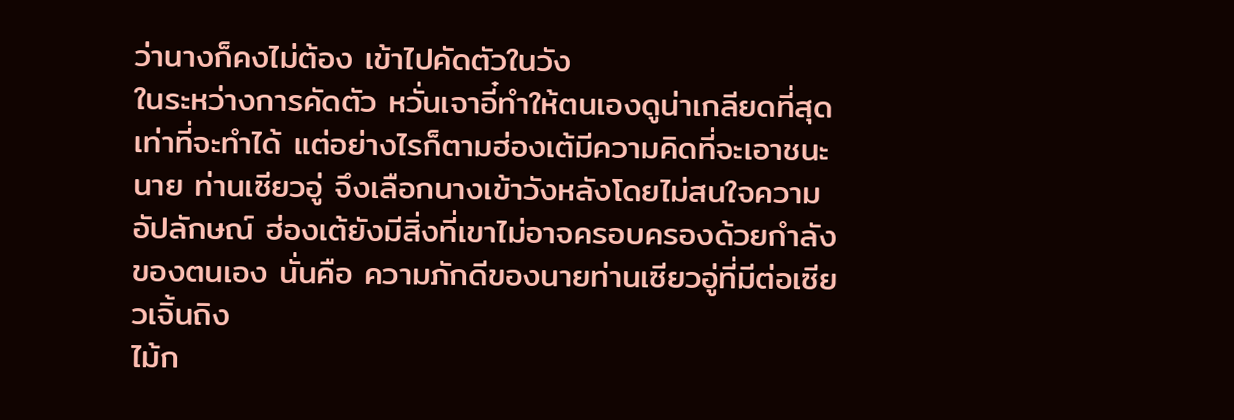ว่านางก็คงไม่ต้อง เข้าไปคัดตัวในวัง
ในระหว่างการคัดตัว หวั่นเจาอี๋ทำให้ตนเองดูน่าเกลียดที่สุด เท่าที่จะทำได้ แต่อย่างไรก็ตามฮ่องเต้มีความคิดที่จะเอาชนะนาย ท่านเซียวอู่ จึงเลือกนางเข้าวังหลังโดยไม่สนใจความอัปลักษณ์ ฮ่องเต้ยังมีสิ่งที่เขาไม่อาจครอบครองด้วยกำลังของตนเอง นั่นคือ ความภักดีของนายท่านเซียวอู่ที่มีต่อเซียวเจิ้นถิง
ไม้ก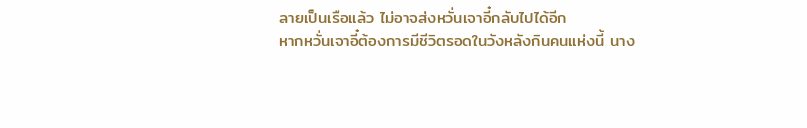ลายเป็นเรือแล้ว ไม่อาจส่งหวั่นเจาอี๋กลับไปได้อีก
หากหวั่นเจาอี๋ต้องการมีชีวิตรอดในวังหลังกินคนแห่งนี้ นาง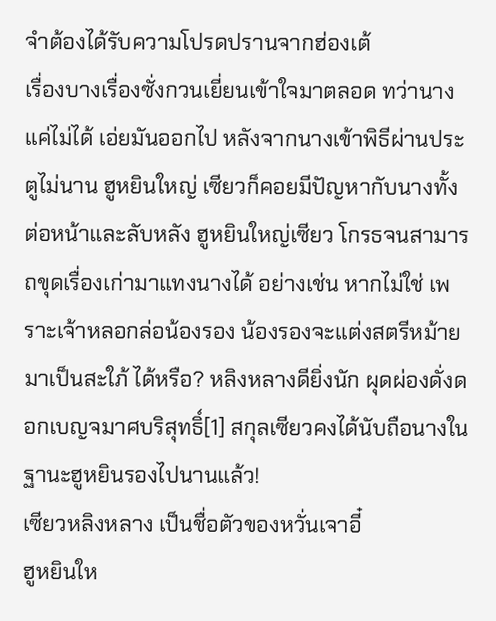จำต้องได้รับความโปรดปรานจากฮ่องเต้
เรื่องบางเรื่องซั่งกวนเยี่ยนเข้าใจมาตลอด ทว่านางแค่ไม่ได้ เอ่ยมันออกไป หลังจากนางเข้าพิธีผ่านประตูไม่นาน ฮูหยินใหญ่ เซียวก็คอยมีปัญหากับนางทั้งต่อหน้าและลับหลัง ฮูหยินใหญ่เซียว โกรธจนสามารถขุดเรื่องเก่ามาแทงนางได้ อย่างเช่น หากไม่ใช่ เพราะเจ้าหลอกล่อน้องรอง น้องรองจะแต่งสตรีหม้ายมาเป็นสะใภ้ ได้หรือ? หลิงหลางดียิ่งนัก ผุดผ่องดั่งดอกเบญจมาศบริสุทธิ์[1] สกุลเซียวคงได้นับถือนางในฐานะฮูหยินรองไปนานแล้ว!
เซียวหลิงหลาง เป็นชื่อตัวของหวั่นเจาอี๋
ฮูหยินให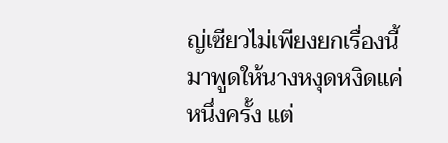ญ่เซียวไม่เพียงยกเรื่องนี้มาพูดให้นางหงุดหงิดแค่ หนึ่งครั้ง แต่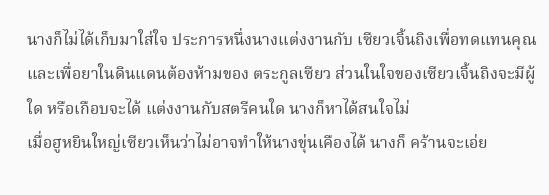นางก็ไม่ได้เก็บมาใส่ใจ ประการหนึ่งนางแต่งงานกับ เซียวเจิ้นถิงเพื่อทดแทนคุณ และเพื่อยาในดินแดนต้องห้ามของ ตระกูลเซียว ส่วนในใจของเซียวเจิ้นถิงจะมีผู้ใด หรือเกือบจะได้ แต่งงานกับสตรีคนใด นางก็หาได้สนใจไม่
เมื่อฮูหยินใหญ่เซียวเห็นว่าไม่อาจทำให้นางขุ่นเคืองได้ นางก็ คร้านจะเอ่ย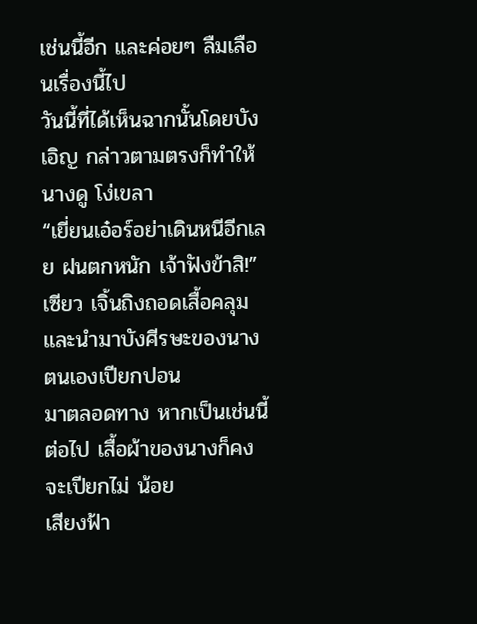เช่นนี้อีก และค่อยๆ ลืมเลือนเรื่องนี้ไป
วันนี้ที่ได้เห็นฉากนั้นโดยบังเอิญ กล่าวตามตรงก็ทำให้นางดู โง่เขลา
“เยี่ยนเอ๋อร์อย่าเดินหนีอีกเลย ฝนตกหนัก เจ้าฟังข้าสิ!” เซียว เจิ้นถิงถอดเสื้อคลุมและนำมาบังศีรษะของนาง ตนเองเปียกปอน
มาตลอดทาง หากเป็นเช่นนี้ต่อไป เสื้อผ้าของนางก็คงจะเปียกไม่ น้อย
เสียงฟ้า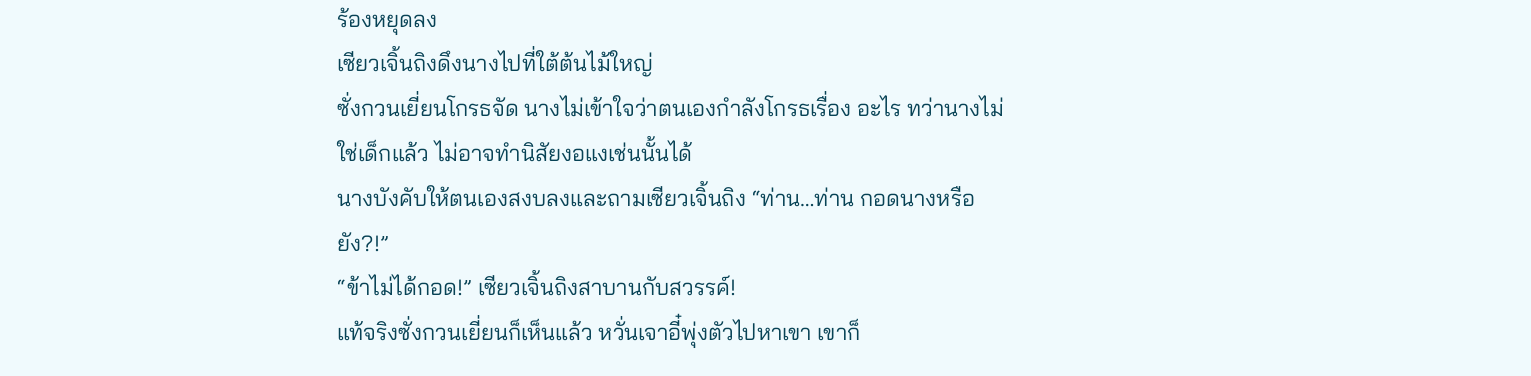ร้องหยุดลง
เซียวเจิ้นถิงดึงนางไปที่ใต้ต้นไม้ใหญ่
ซั่งกวนเยี่ยนโกรธจัด นางไม่เข้าใจว่าตนเองกำลังโกรธเรื่อง อะไร ทว่านางไม่ใช่เด็กแล้ว ไม่อาจทำนิสัยงอแงเช่นนั้นได้
นางบังคับให้ตนเองสงบลงและถามเซียวเจิ้นถิง “ท่าน…ท่าน กอดนางหรือยัง?!”
“ข้าไม่ได้กอด!” เซียวเจิ้นถิงสาบานกับสวรรค์!
แท้จริงซั่งกวนเยี่ยนก็เห็นแล้ว หวั่นเจาอี๋พุ่งตัวไปหาเขา เขาก็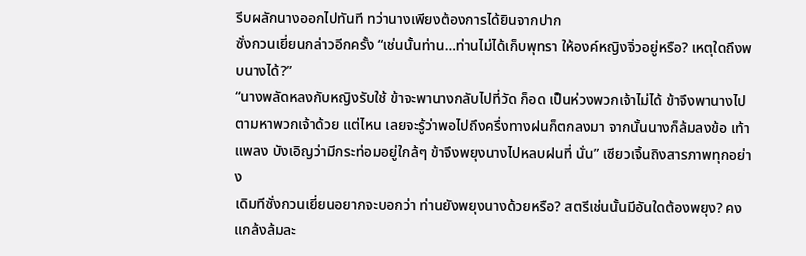รีบผลักนางออกไปทันที ทว่านางเพียงต้องการได้ยินจากปาก
ซั่งกวนเยี่ยนกล่าวอีกครั้ง “เช่นนั้นท่าน…ท่านไม่ได้เก็บพุทรา ให้องค์หญิงจิ่วอยู่หรือ? เหตุใดถึงพบนางได้?”
“นางพลัดหลงกับหญิงรับใช้ ข้าจะพานางกลับไปที่วัด ก็อด เป็นห่วงพวกเจ้าไม่ได้ ข้าจึงพานางไปตามหาพวกเจ้าด้วย แต่ไหน เลยจะรู้ว่าพอไปถึงครึ่งทางฝนก็ตกลงมา จากนั้นนางก็ล้มลงข้อ เท้าแพลง บังเอิญว่ามีกระท่อมอยู่ใกล้ๆ ข้าจึงพยุงนางไปหลบฝนที่ นั่น” เซียวเจิ้นถิงสารภาพทุกอย่าง
เดิมทีซั่งกวนเยี่ยนอยากจะบอกว่า ท่านยังพยุงนางด้วยหรือ? สตรีเช่นนั้นมีอันใดต้องพยุง? คงแกล้งล้มละ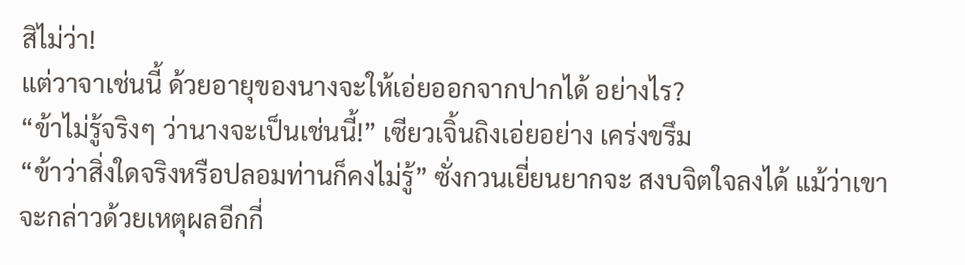สิไม่ว่า!
แต่วาจาเช่นนี้ ด้วยอายุของนางจะให้เอ่ยออกจากปากได้ อย่างไร?
“ข้าไม่รู้จริงๆ ว่านางจะเป็นเช่นนี้!” เซียวเจิ้นถิงเอ่ยอย่าง เคร่งขรึม
“ข้าว่าสิ่งใดจริงหรือปลอมท่านก็คงไม่รู้” ซั่งกวนเยี่ยนยากจะ สงบจิตใจลงได้ แม้ว่าเขาจะกล่าวด้วยเหตุผลอีกกี่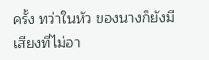ครั้ง ทว่าในหัว ของนางก็ยังมีเสียงที่ไม่อา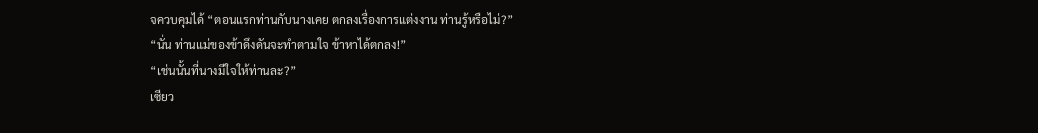จควบคุมได้ “ตอนแรกท่านกับนางเคย ตกลงเรื่องการแต่งงาน ท่านรู้หรือไม่?”
“นั่น ท่านแม่ของข้าดึงดันจะทำตามใจ ข้าหาได้ตกลง!”
“เช่นนั้นที่นางมีใจให้ท่านละ?”
เซียว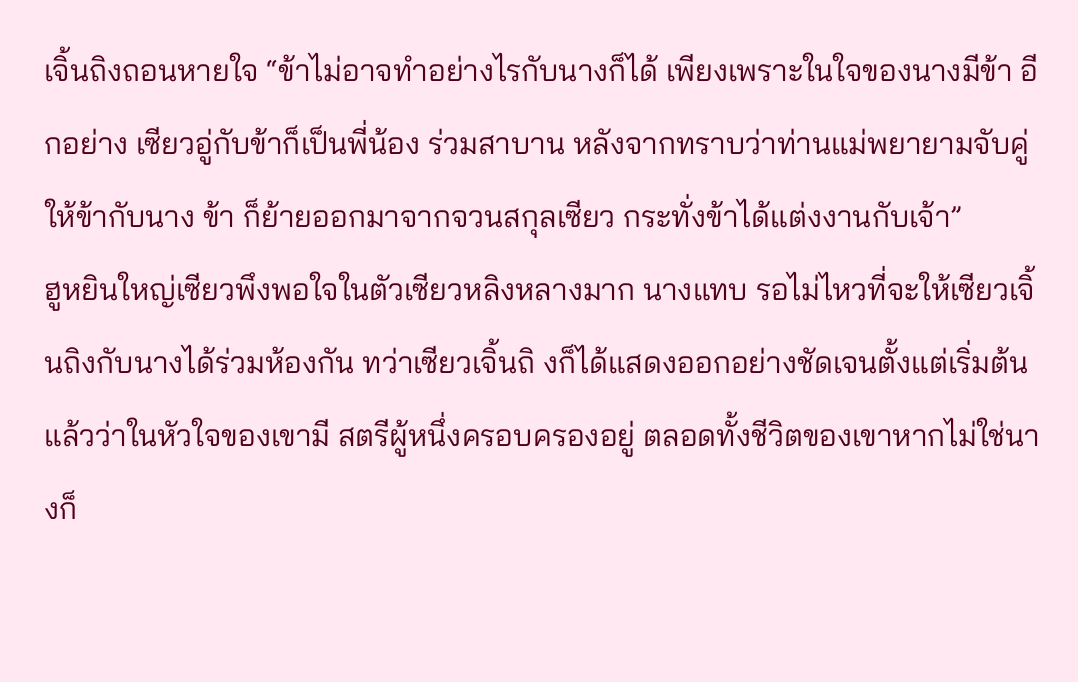เจิ้นถิงถอนหายใจ “ข้าไม่อาจทำอย่างไรกับนางก็ได้ เพียงเพราะในใจของนางมีข้า อีกอย่าง เซียวอู่กับข้าก็เป็นพี่น้อง ร่วมสาบาน หลังจากทราบว่าท่านแม่พยายามจับคู่ให้ข้ากับนาง ข้า ก็ย้ายออกมาจากจวนสกุลเซียว กระทั่งข้าได้แต่งงานกับเจ้า”
ฮูหยินใหญ่เซียวพึงพอใจในตัวเซียวหลิงหลางมาก นางแทบ รอไม่ไหวที่จะให้เซียวเจิ้นถิงกับนางได้ร่วมห้องกัน ทว่าเซียวเจิ้นถิ งก็ได้แสดงออกอย่างชัดเจนตั้งแต่เริ่มต้นแล้วว่าในหัวใจของเขามี สตรีผู้หนึ่งครอบครองอยู่ ตลอดทั้งชีวิตของเขาหากไม่ใช่นางก็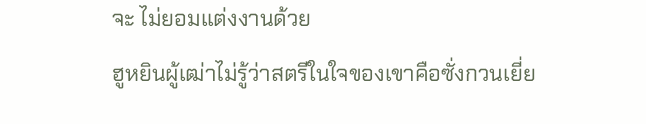จะ ไม่ยอมแต่งงานด้วย
ฮูหยินผู้เฒ่าไม่รู้ว่าสตรีในใจของเขาคือซั่งกวนเยี่ย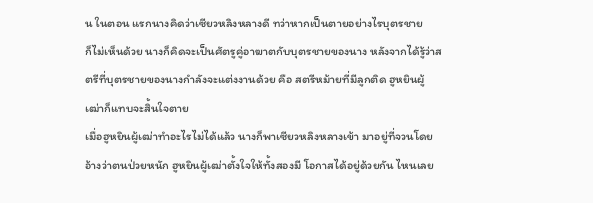น ในตอน แรกนางคิดว่าเซียวหลิงหลางดี ทว่าหากเป็นตายอย่างไรบุตรชาย
ก็ไม่เห็นด้วย นางก็คิดจะเป็นศัตรูคู่อาฆาตกับบุตรชายของนาง หลังจากได้รู้ว่าสตรีที่บุตรชายของนางกำลังจะแต่งงานด้วย คือ สตรีหม้ายที่มีลูกติด ฮูหยินผู้เฒ่าก็แทบจะสิ้นใจตาย
เมื่อฮูหยินผู้เฒ่าทำอะไรไม่ได้แล้ว นางก็พาเซียวหลิงหลางเข้า มาอยู่ที่จวนโดยอ้างว่าตนป่วยหนัก ฮูหยินผู้เฒ่าตั้งใจให้ทั้งสองมี โอกาสได้อยู่ด้วยกัน ไหนเลย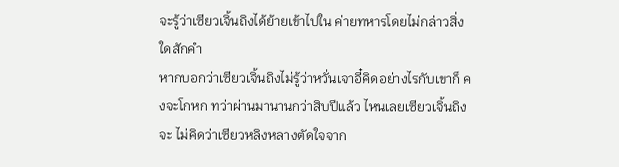จะรู้ว่าเซียวเจิ้นถิงได้ย้ายเข้าไปใน ค่ายทหารโดยไม่กล่าวสิ่งใดสักคำ
หากบอกว่าเซียวเจิ้นถิงไม่รู้ว่าหวั่นเจาอี๋คิดอย่างไรกับเขาก็ คงจะโกหก ทว่าผ่านมานานกว่าสิบปีแล้ว ไหนเลยเซียวเจิ้นถิงจะ ไม่คิดว่าเซียวหลิงหลางตัดใจจาก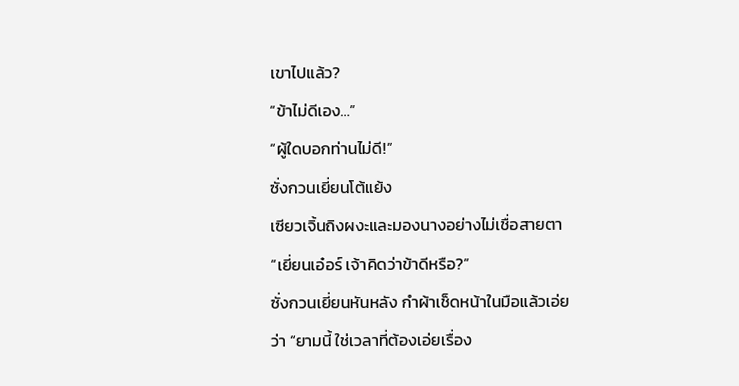เขาไปแล้ว?
“ข้าไม่ดีเอง…”
“ผู้ใดบอกท่านไม่ดี!”
ซั่งกวนเยี่ยนโต้แย้ง
เซียวเจิ้นถิงผงะและมองนางอย่างไม่เชื่อสายตา “เยี่ยนเอ๋อร์ เจ้าคิดว่าข้าดีหรือ?”
ซั่งกวนเยี่ยนหันหลัง กำผ้าเช็ดหน้าในมือแล้วเอ่ยว่า “ยามนี้ ใช่เวลาที่ต้องเอ่ยเรื่อง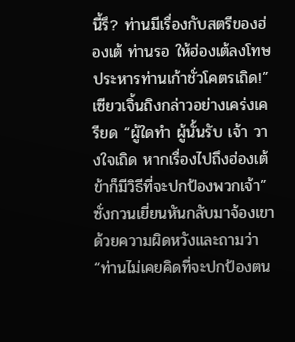นี้รึ? ท่านมีเรื่องกับสตรีของฮ่องเต้ ท่านรอ ให้ฮ่องเต้ลงโทษประหารท่านเก้าชั่วโคตรเถิด!”
เซียวเจิ้นถิงกล่าวอย่างเคร่งเครียด “ผู้ใดทำ ผู้นั้นรับ เจ้า วางใจเถิด หากเรื่องไปถึงฮ่องเต้ ข้าก็มีวิธีที่จะปกป้องพวกเจ้า”
ซั่งกวนเยี่ยนหันกลับมาจ้องเขาด้วยความผิดหวังและถามว่า “ท่านไม่เคยคิดที่จะปกป้องตน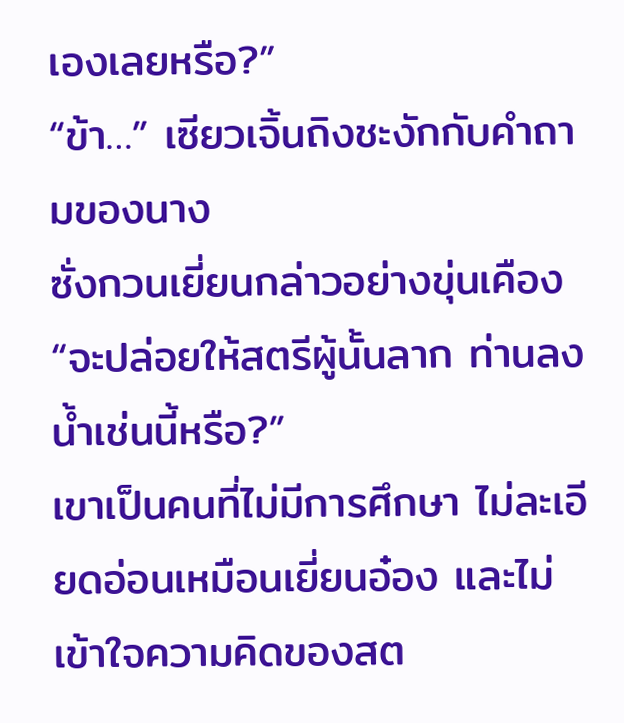เองเลยหรือ?”
“ข้า…” เซียวเจิ้นถิงชะงักกับคำถามของนาง
ซั่งกวนเยี่ยนกล่าวอย่างขุ่นเคือง “จะปล่อยให้สตรีผู้นั้นลาก ท่านลงนํ้าเช่นนี้หรือ?”
เขาเป็นคนที่ไม่มีการศึกษา ไม่ละเอียดอ่อนเหมือนเยี่ยนอ๋อง และไม่เข้าใจความคิดของสต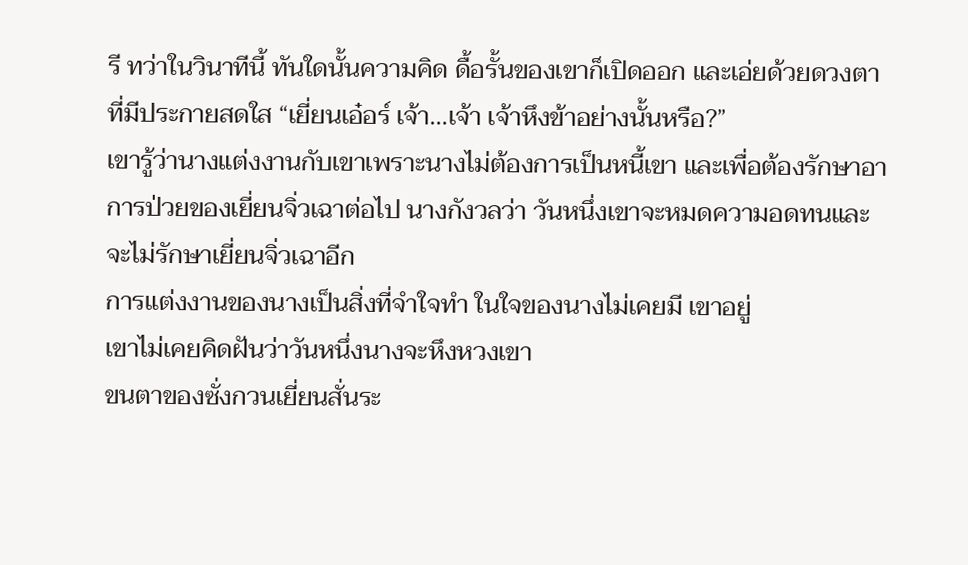รี ทว่าในวินาทีนี้ ทันใดนั้นความคิด ดื้อรั้นของเขาก็เปิดออก และเอ่ยด้วยดวงตาที่มีประกายสดใส “เยี่ยนเอ๋อร์ เจ้า…เจ้า เจ้าหึงข้าอย่างนั้นหรือ?”
เขารู้ว่านางแต่งงานกับเขาเพราะนางไม่ต้องการเป็นหนี้เขา และเพื่อต้องรักษาอาการป่วยของเยี่ยนจิ่วเฉาต่อไป นางกังวลว่า วันหนึ่งเขาจะหมดความอดทนและจะไม่รักษาเยี่ยนจิ่วเฉาอีก
การแต่งงานของนางเป็นสิ่งที่จำใจทำ ในใจของนางไม่เคยมี เขาอยู่
เขาไม่เคยคิดฝันว่าวันหนึ่งนางจะหึงหวงเขา
ขนตาของซั่งกวนเยี่ยนสั่นระ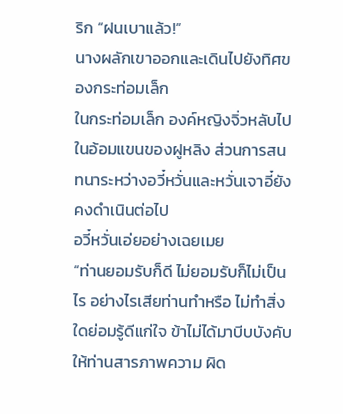ริก “ฝนเบาแล้ว!”
นางผลักเขาออกและเดินไปยังทิศของกระท่อมเล็ก
ในกระท่อมเล็ก องค์หญิงจิ่วหลับไปในอ้อมแขนของฝูหลิง ส่วนการสนทนาระหว่างอวี๋หวั่นและหวั่นเจาอี๋ยังคงดำเนินต่อไป
อวี๋หวั่นเอ่ยอย่างเฉยเมย
“ท่านยอมรับก็ดี ไม่ยอมรับก็ไม่เป็นไร อย่างไรเสียท่านทำหรือ ไม่ทำสิ่งใดย่อมรู้ดีแก่ใจ ข้าไม่ได้มาบีบบังคับให้ท่านสารภาพความ ผิด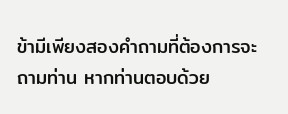ข้ามีเพียงสองคำถามที่ต้องการจะถามท่าน หากท่านตอบด้วย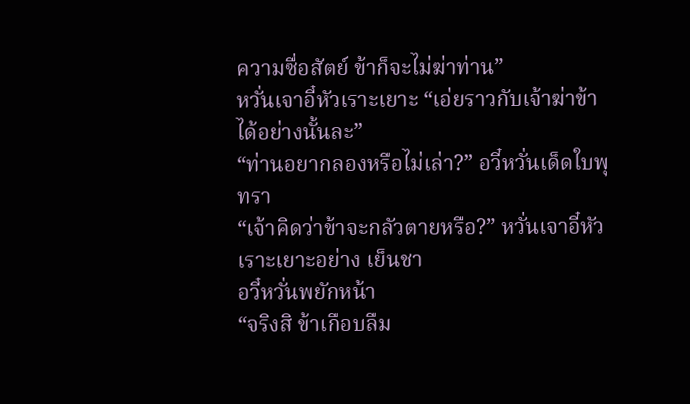ความซื่อสัตย์ ข้าก็จะไม่ฆ่าท่าน”
หวั่นเจาอี๋หัวเราะเยาะ “เอ่ยราวกับเจ้าฆ่าข้าได้อย่างนั้นละ”
“ท่านอยากลองหรือไม่เล่า?” อวี๋หวั่นเด็ดใบพุทรา
“เจ้าคิดว่าข้าจะกลัวตายหรือ?” หวั่นเจาอี๋หัวเราะเยาะอย่าง เย็นชา
อวี๋หวั่นพยักหน้า
“จริงสิ ข้าเกือบลืม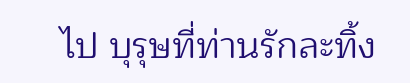ไป บุรุษที่ท่านรักละทิ้ง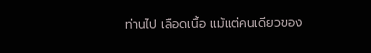ท่านไป เลือดเนื้อ แม้แต่คนเดียวของ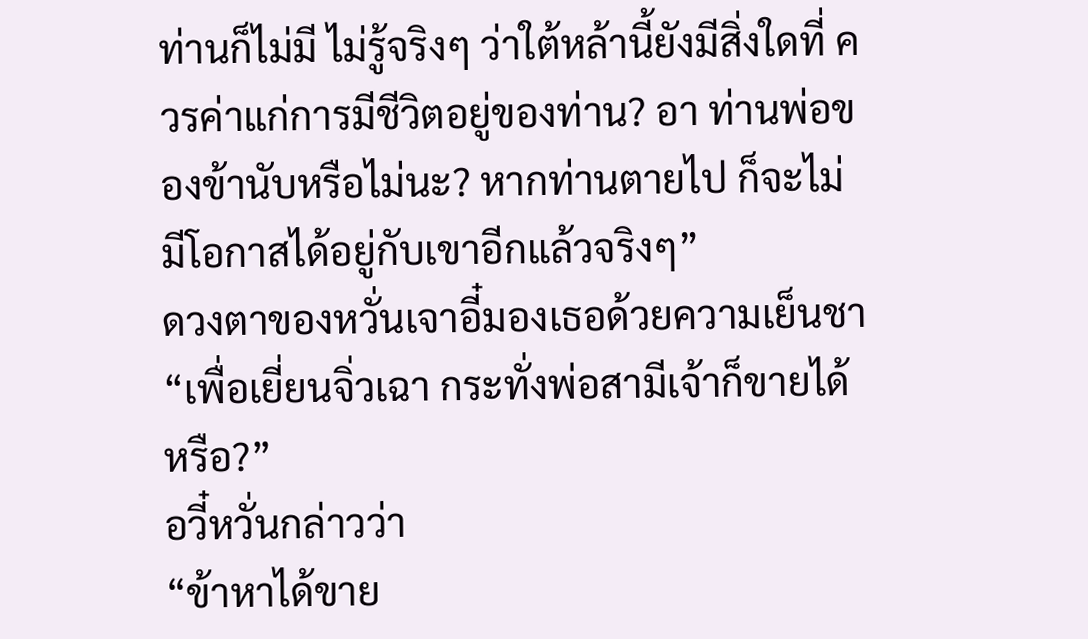ท่านก็ไม่มี ไม่รู้จริงๆ ว่าใต้หล้านี้ยังมีสิ่งใดที่ ควรค่าแก่การมีชีวิตอยู่ของท่าน? อา ท่านพ่อของข้านับหรือไม่นะ? หากท่านตายไป ก็จะไม่มีโอกาสได้อยู่กับเขาอีกแล้วจริงๆ”
ดวงตาของหวั่นเจาอี๋มองเธอด้วยความเย็นชา
“เพื่อเยี่ยนจิ่วเฉา กระทั่งพ่อสามีเจ้าก็ขายได้หรือ?”
อวี๋หวั่นกล่าวว่า
“ข้าหาได้ขาย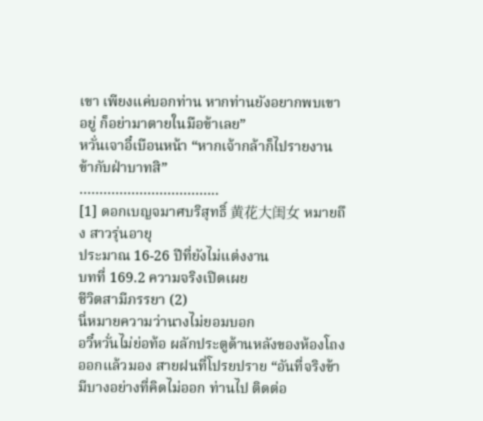เขา เพียงแค่บอกท่าน หากท่านยังอยากพบเขา อยู่ ก็อย่ามาตายในมือข้าเลย”
หวั่นเจาอี๋เบือนหน้า “หากเจ้ากล้าก็ไปรายงานข้ากับฝ่าบาทสิ”
……………………………..
[1] ดอกเบญจมาศบริสุทธิ์ ⻩花⼤闺⼥ หมายถึง สาวรุ่นอายุ
ประมาณ 16-26 ปีที่ยังไม่แต่งงาน
บทที่ 169.2 ความจริงเปิดเผย
ชีวิตสามีภรรยา (2)
นี่หมายความว่านางไม่ยอมบอก
อวี๋หวั่นไม่ย่อท้อ ผลักประตูด้านหลังของห้องโถงออกแล้วมอง สายฝนที่โปรยปราย “อันที่จริงข้ามีบางอย่างที่คิดไม่ออก ท่านไป ติดต่อ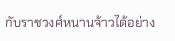กับราชวงศ์หนานจ้าวได้อย่าง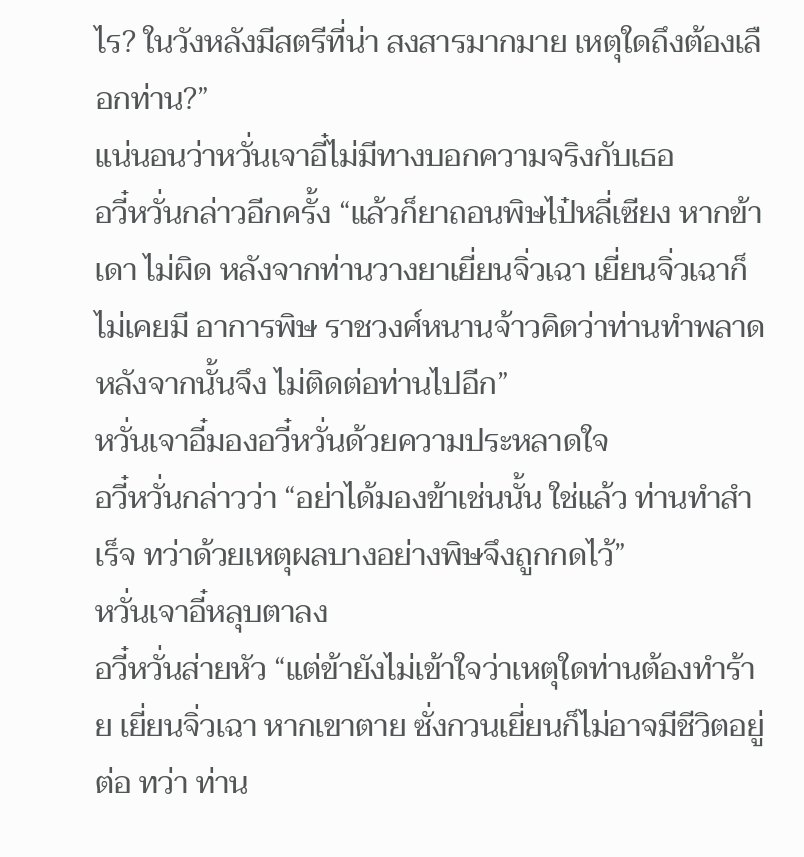ไร? ในวังหลังมีสตรีที่น่า สงสารมากมาย เหตุใดถึงต้องเลือกท่าน?”
แน่นอนว่าหวั่นเจาอี๋ไม่มีทางบอกความจริงกับเธอ
อวี๋หวั่นกล่าวอีกครั้ง “แล้วก็ยาถอนพิษไป๋หลี่เซียง หากข้าเดา ไม่ผิด หลังจากท่านวางยาเยี่ยนจิ่วเฉา เยี่ยนจิ่วเฉาก็ไม่เคยมี อาการพิษ ราชวงศ์หนานจ้าวคิดว่าท่านทำพลาด หลังจากนั้นจึง ไม่ติดต่อท่านไปอีก”
หวั่นเจาอี๋มองอวี๋หวั่นด้วยความประหลาดใจ
อวี๋หวั่นกล่าวว่า “อย่าได้มองข้าเช่นนั้น ใช่แล้ว ท่านทำสำเร็จ ทว่าด้วยเหตุผลบางอย่างพิษจึงถูกกดไว้”
หวั่นเจาอี๋หลุบตาลง
อวี๋หวั่นส่ายหัว “แต่ข้ายังไม่เข้าใจว่าเหตุใดท่านต้องทำร้าย เยี่ยนจิ่วเฉา หากเขาตาย ซั่งกวนเยี่ยนก็ไม่อาจมีชีวิตอยู่ต่อ ทว่า ท่าน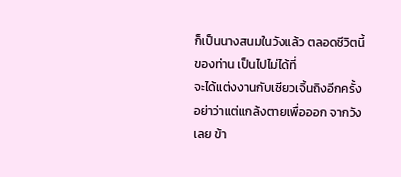ก็เป็นนางสนมในวังแล้ว ตลอดชีวิตนี้ของท่าน เป็นไปไม่ได้ที่
จะได้แต่งงานกับเซียวเจิ้นถิงอีกครั้ง อย่าว่าแต่แกล้งตายเพื่อออก จากวังเลย ข้า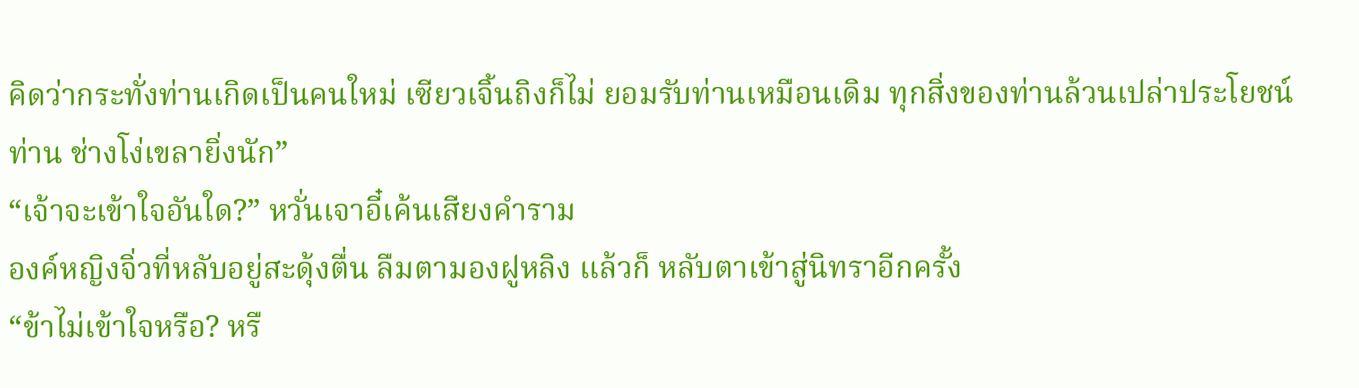คิดว่ากระทั่งท่านเกิดเป็นคนใหม่ เซียวเจิ้นถิงก็ไม่ ยอมรับท่านเหมือนเดิม ทุกสิ่งของท่านล้วนเปล่าประโยชน์ ท่าน ช่างโง่เขลายิ่งนัก”
“เจ้าจะเข้าใจอันใด?” หวั่นเจาอี๋เค้นเสียงคำราม
องค์หญิงจิ่วที่หลับอยู่สะดุ้งตื่น ลืมตามองฝูหลิง แล้วก็ หลับตาเข้าสู่นิทราอีกครั้ง
“ข้าไม่เข้าใจหรือ? หรื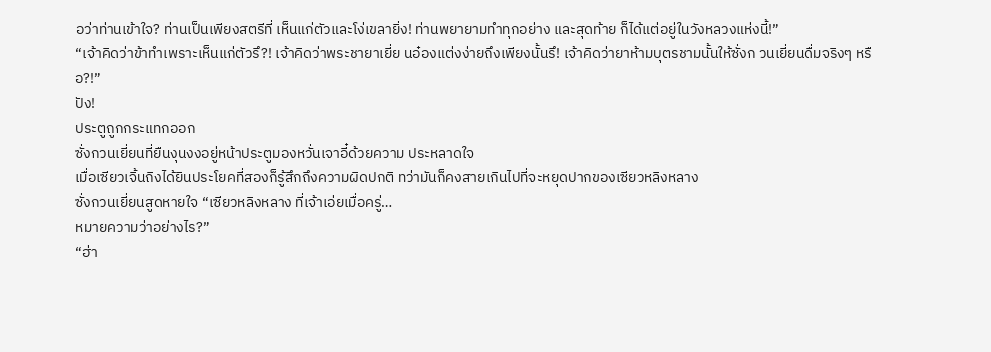อว่าท่านเข้าใจ? ท่านเป็นเพียงสตรีที่ เห็นแก่ตัวและโง่เขลายิ่ง! ท่านพยายามทำทุกอย่าง และสุดท้าย ก็ได้แต่อยู่ในวังหลวงแห่งนี้!”
“เจ้าคิดว่าข้าทำเพราะเห็นแก่ตัวรึ?! เจ้าคิดว่าพระชายาเยี่ย นอ๋องแต่งง่ายถึงเพียงนั้นรึ! เจ้าคิดว่ายาห้ามบุตรชามนั้นให้ซั่งก วนเยี่ยนดื่มจริงๆ หรือ?!”
ปัง!
ประตูถูกกระแทกออก
ซั่งกวนเยี่ยนที่ยืนงุนงงอยู่หน้าประตูมองหวั่นเจาอี๋ด้วยความ ประหลาดใจ
เมื่อเซียวเจิ้นถิงได้ยินประโยคที่สองก็รู้สึกถึงความผิดปกติ ทว่ามันก็คงสายเกินไปที่จะหยุดปากของเซียวหลิงหลาง
ซั่งกวนเยี่ยนสูดหายใจ “เซียวหลิงหลาง ที่เจ้าเอ่ยเมื่อครู่…
หมายความว่าอย่างไร?”
“ฮ่า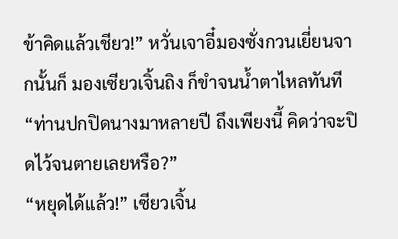ข้าคิดแล้วเชียว!” หวั่นเจาอี๋มองซั่งกวนเยี่ยนจากนั้นก็ มองเซียวเจิ้นถิง ก็ขำจนนํ้าตาไหลทันที “ท่านปกปิดนางมาหลายปี ถึงเพียงนี้ คิดว่าจะปิดไว้จนตายเลยหรือ?”
“หยุดได้แล้ว!” เซียวเจิ้น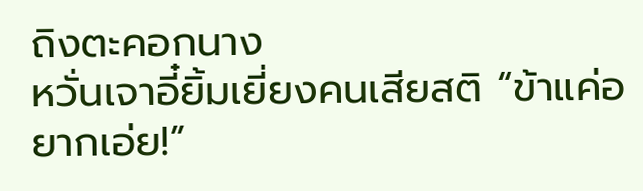ถิงตะคอกนาง
หวั่นเจาอี๋ยิ้มเยี่ยงคนเสียสติ “ข้าแค่อยากเอ่ย!”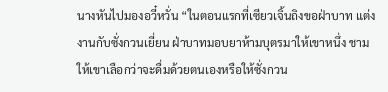นางหันไปมองอวี๋หวั่น “ในตอนแรกที่เซียวเจิ้นถิงขอฝ่าบาท แต่งงานกับซั่งกวนเยี่ยน ฝ่าบาทมอบยาห้ามบุตรมาให้เขาหนึ่ง ชาม ให้เขาเลือกว่าจะดื่มด้วยตนเองหรือให้ซั่งกวน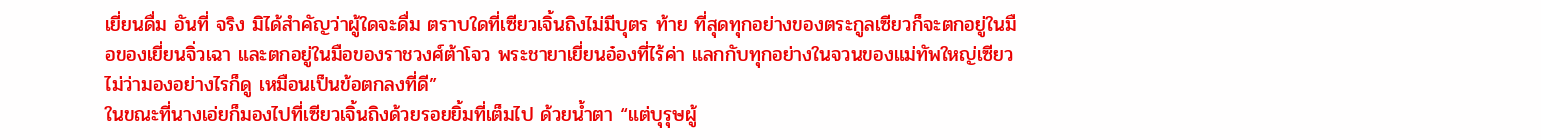เยี่ยนดื่ม อันที่ จริง มิได้สำคัญว่าผู้ใดจะดื่ม ตราบใดที่เซียวเจิ้นถิงไม่มีบุตร ท้าย ที่สุดทุกอย่างของตระกูลเซียวก็จะตกอยู่ในมือของเยี่ยนจิ่วเฉา และตกอยู่ในมือของราชวงศ์ต้าโจว พระชายาเยี่ยนอ๋องที่ไร้ค่า แลกกับทุกอย่างในจวนของแม่ทัพใหญ่เซียว ไม่ว่ามองอย่างไรก็ดู เหมือนเป็นข้อตกลงที่ดี”
ในขณะที่นางเอ่ยก็มองไปที่เซียวเจิ้นถิงด้วยรอยยิ้มที่เต็มไป ด้วยนํ้าตา “แต่บุรุษผู้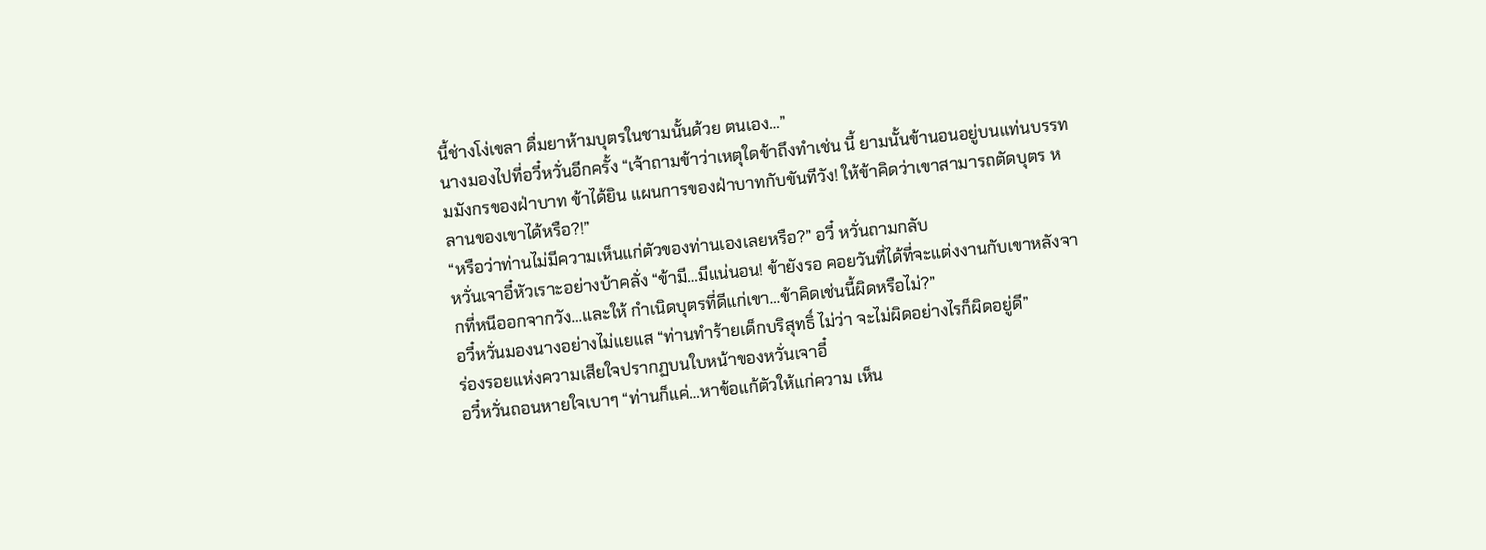นี้ช่างโง่เขลา ดื่มยาห้ามบุตรในชามนั้นด้วย ตนเอง…”
นางมองไปที่อวี๋หวั่นอีกครั้ง “เจ้าถามข้าว่าเหตุใดข้าถึงทำเช่น นี้ ยามนั้นข้านอนอยู่บนแท่นบรรทมมังกรของฝ่าบาท ข้าได้ยิน แผนการของฝ่าบาทกับขันทีวัง! ให้ข้าคิดว่าเขาสามารถตัดบุตร หลานของเขาได้หรือ?!”
“หรือว่าท่านไม่มีความเห็นแก่ตัวของท่านเองเลยหรือ?” อวี๋ หวั่นถามกลับ
หวั่นเจาอี๋หัวเราะอย่างบ้าคลั่ง “ข้ามี…มีแน่นอน! ข้ายังรอ คอยวันที่ได้ที่จะแต่งงานกับเขาหลังจากที่หนีออกจากวัง…และให้ กำเนิดบุตรที่ดีแก่เขา…ข้าคิดเช่นนี้ผิดหรือไม่?”
อวี๋หวั่นมองนางอย่างไม่แยแส “ท่านทำร้ายเด็กบริสุทธิ์ ไม่ว่า จะไม่ผิดอย่างไรก็ผิดอยู่ดี”
ร่องรอยแห่งความเสียใจปรากฏบนใบหน้าของหวั่นเจาอี๋
อวี๋หวั่นถอนหายใจเบาๆ “ท่านก็แค่…หาข้อแก้ตัวให้แก่ความ เห็น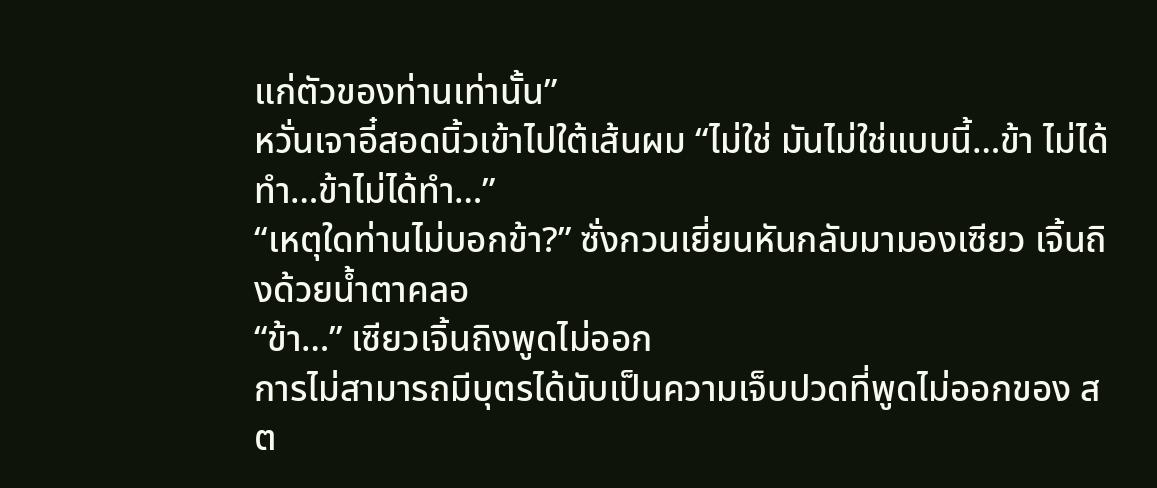แก่ตัวของท่านเท่านั้น”
หวั่นเจาอี๋สอดนิ้วเข้าไปใต้เส้นผม “ไม่ใช่ มันไม่ใช่แบบนี้…ข้า ไม่ได้ทำ…ข้าไม่ได้ทำ…”
“เหตุใดท่านไม่บอกข้า?” ซั่งกวนเยี่ยนหันกลับมามองเซียว เจิ้นถิงด้วยนํ้าตาคลอ
“ข้า…” เซียวเจิ้นถิงพูดไม่ออก
การไม่สามารถมีบุตรได้นับเป็นความเจ็บปวดที่พูดไม่ออกของ สต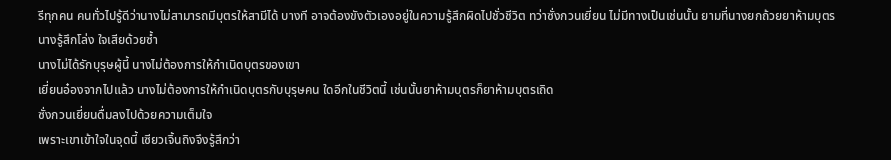รีทุกคน คนทั่วไปรู้ดีว่านางไม่สามารถมีบุตรให้สามีได้ บางที อาจต้องขังตัวเองอยู่ในความรู้สึกผิดไปชั่วชีวิต ทว่าซั่งกวนเยี่ยน ไม่มีทางเป็นเช่นนั้น ยามที่นางยกถ้วยยาห้ามบุตร นางรู้สึกโล่ง ใจเสียด้วยซํ้า
นางไม่ได้รักบุรุษผู้นี้ นางไม่ต้องการให้กำเนิดบุตรของเขา
เยี่ยนอ๋องจากไปแล้ว นางไม่ต้องการให้กำเนิดบุตรกับบุรุษคน ใดอีกในชีวิตนี้ เช่นนั้นยาห้ามบุตรก็ยาห้ามบุตรเถิด
ซั่งกวนเยี่ยนดื่มลงไปด้วยความเต็มใจ
เพราะเขาเข้าใจในจุดนี้ เซียวเจิ้นถิงจึงรู้สึกว่า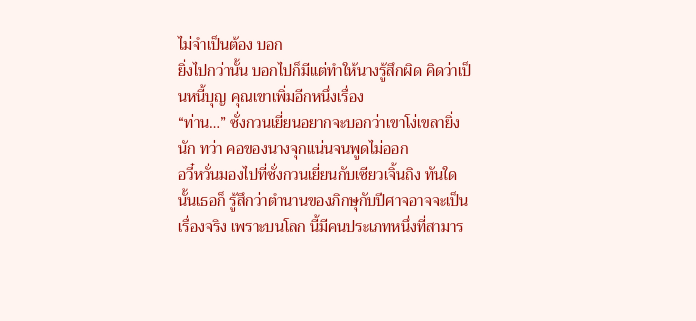ไม่จำเป็นต้อง บอก
ยิ่งไปกว่านั้น บอกไปก็มีแต่ทำให้นางรู้สึกผิด คิดว่าเป็นหนี้บุญ คุณเขาเพิ่มอีกหนึ่งเรื่อง
“ท่าน…” ซั่งกวนเยี่ยนอยากจะบอกว่าเขาโง่เขลายิ่งนัก ทว่า คอของนางจุกแน่นจนพูดไม่ออก
อวี๋หวั่นมองไปที่ซั่งกวนเยี่ยนกับเซียวเจิ้นถิง ทันใดนั้นเธอก็ รู้สึกว่าตำนานของภิกษุกับปีศาจอาจจะเป็นเรื่องจริง เพราะบนโลก นี้มีคนประเภทหนึ่งที่สามาร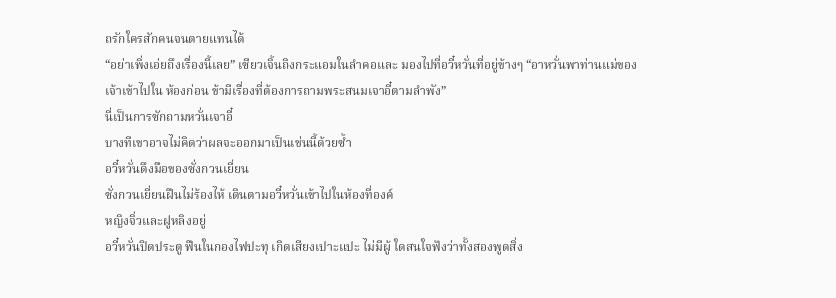ถรักใครสักคนจนตายแทนได้
“อย่าเพิ่งเอ่ยถึงเรื่องนี้เลย” เซียวเจิ้นถิงกระแอมในลำคอและ มองไปที่อวี๋หวั่นที่อยู่ข้างๆ “อาหวั่นพาท่านแม่ของเจ้าเข้าไปใน ห้องก่อน ข้ามีเรื่องที่ต้องการถามพระสนมเจาอี๋ตามลำพัง”
นี่เป็นการซักถามหวั่นเจาอี๋
บางทีเขาอาจไม่คิดว่าผลจะออกมาเป็นเช่นนี้ด้วยซํ้า
อวี๋หวั่นดึงมือของซั่งกวนเยี่ยน
ซั่งกวนเยี่ยนฝืนไม่ร้องไห้ เดินตามอวี๋หวั่นเข้าไปในห้องที่องค์
หญิงจิ่วและฝูหลิงอยู่
อวี๋หวั่นปิดประตู ฟืนในกองไฟปะทุ เกิดเสียงเปาะแปะ ไม่มีผู้ ใดสนใจฟังว่าทั้งสองพูดสิ่ง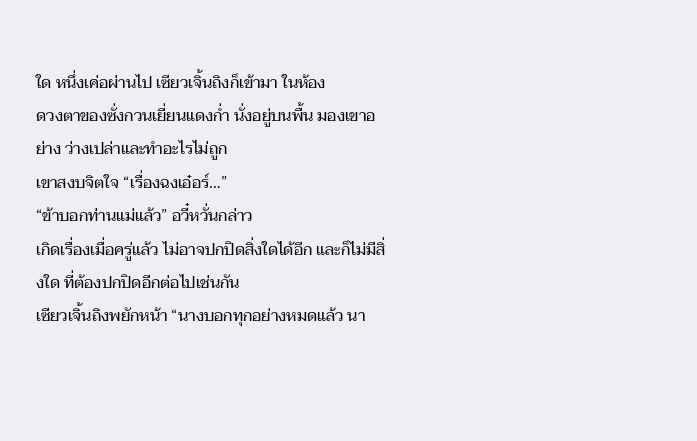ใด หนึ่งเค่อผ่านไป เซียวเจิ้นถิงก็เข้ามา ในห้อง
ดวงตาของซั่งกวนเยี่ยนแดงกํ่า นั่งอยู่บนพื้น มองเขาอย่าง ว่างเปล่าและทำอะไรไม่ถูก
เขาสงบจิตใจ “เรื่องฉงเอ๋อร์…”
“ข้าบอกท่านแม่แล้ว” อวี๋หวั่นกล่าว
เกิดเรื่องเมื่อครู่แล้ว ไม่อาจปกปิดสิ่งใดได้อีก และก็ไม่มีสิ่งใด ที่ต้องปกปิดอีกต่อไปเช่นกัน
เซียวเจิ้นถิงพยักหน้า “นางบอกทุกอย่างหมดแล้ว นา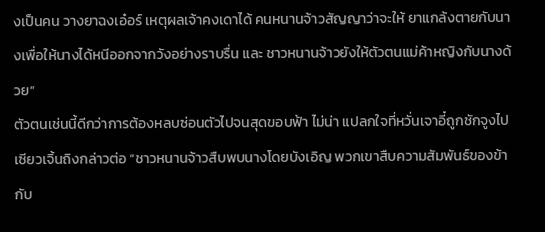งเป็นคน วางยาฉงเอ๋อร์ เหตุผลเจ้าคงเดาได้ คนหนานจ้าวสัญญาว่าจะให้ ยาแกล้งตายกับนางเพื่อให้นางได้หนีออกจากวังอย่างราบรื่น และ ชาวหนานจ้าวยังให้ตัวตนแม่ค้าหญิงกับนางด้วย”
ตัวตนเช่นนี้ดีกว่าการต้องหลบซ่อนตัวไปจนสุดขอบฟ้า ไม่น่า แปลกใจที่หวั่นเจาอี๋ถูกชักจูงไป
เซียวเจิ้นถิงกล่าวต่อ “ชาวหนานจ้าวสืบพบนางโดยบังเอิญ พวกเขาสืบความสัมพันธ์ของข้ากับ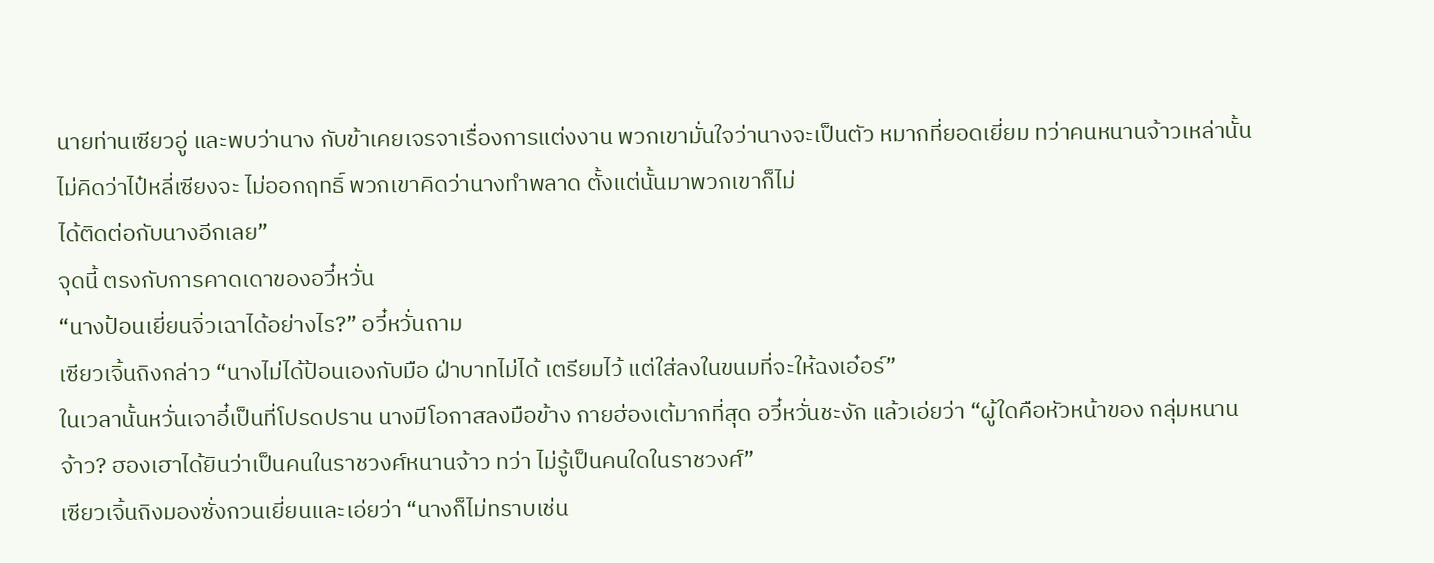นายท่านเซียวอู่ และพบว่านาง กับข้าเคยเจรจาเรื่องการแต่งงาน พวกเขามั่นใจว่านางจะเป็นตัว หมากที่ยอดเยี่ยม ทว่าคนหนานจ้าวเหล่านั้นไม่คิดว่าไป๋หลี่เซียงจะ ไม่ออกฤทธิ์ พวกเขาคิดว่านางทำพลาด ตั้งแต่นั้นมาพวกเขาก็ไม่
ได้ติดต่อกับนางอีกเลย”
จุดนี้ ตรงกับการคาดเดาของอวี๋หวั่น
“นางป้อนเยี่ยนจิ่วเฉาได้อย่างไร?” อวี๋หวั่นถาม
เซียวเจิ้นถิงกล่าว “นางไม่ได้ป้อนเองกับมือ ฝ่าบาทไม่ได้ เตรียมไว้ แต่ใส่ลงในขนมที่จะให้ฉงเอ๋อร์”
ในเวลานั้นหวั่นเจาอี๋เป็นที่โปรดปราน นางมีโอกาสลงมือข้าง กายฮ่องเต้มากที่สุด อวี๋หวั่นชะงัก แล้วเอ่ยว่า “ผู้ใดคือหัวหน้าของ กลุ่มหนานจ้าว? ฮองเฮาได้ยินว่าเป็นคนในราชวงศ์หนานจ้าว ทว่า ไม่รู้เป็นคนใดในราชวงศ์”
เซียวเจิ้นถิงมองซั่งกวนเยี่ยนและเอ่ยว่า “นางก็ไม่ทราบเช่น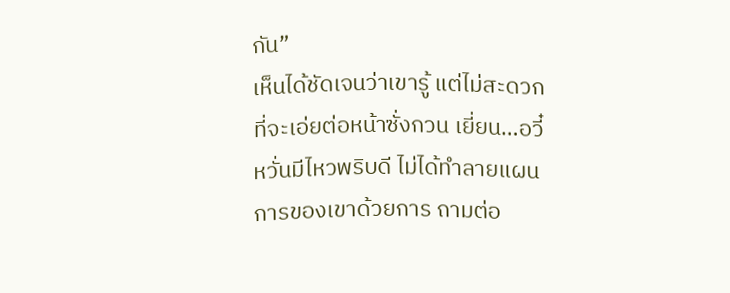กัน”
เห็นได้ชัดเจนว่าเขารู้ แต่ไม่สะดวกที่จะเอ่ยต่อหน้าซั่งกวน เยี่ยน…อวี๋หวั่นมีไหวพริบดี ไม่ได้ทำลายแผนการของเขาด้วยการ ถามต่อ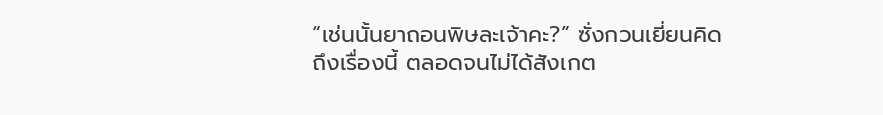“เช่นนั้นยาถอนพิษละเจ้าคะ?” ซั่งกวนเยี่ยนคิดถึงเรื่องนี้ ตลอดจนไม่ได้สังเกต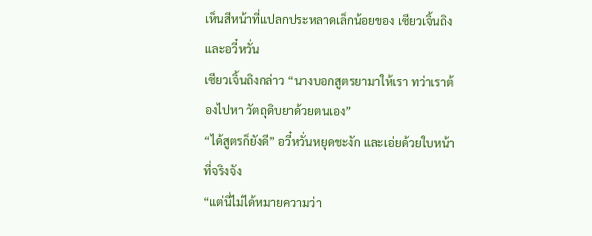เห็นสีหน้าที่แปลกประหลาดเล็กน้อยของ เซียวเจิ้นถิงและอวี๋หวั่น
เซียวเจิ้นถิงกล่าว “นางบอกสูตรยามาให้เรา ทว่าเราต้องไปหา วัตถุดิบยาด้วยตนเอง”
“ได้สูตรก็ยังดี” อวี๋หวั่นหยุดชะงัก และเอ่ยด้วยใบหน้าที่จริงจัง
“แต่นี่ไม่ได้หมายความว่า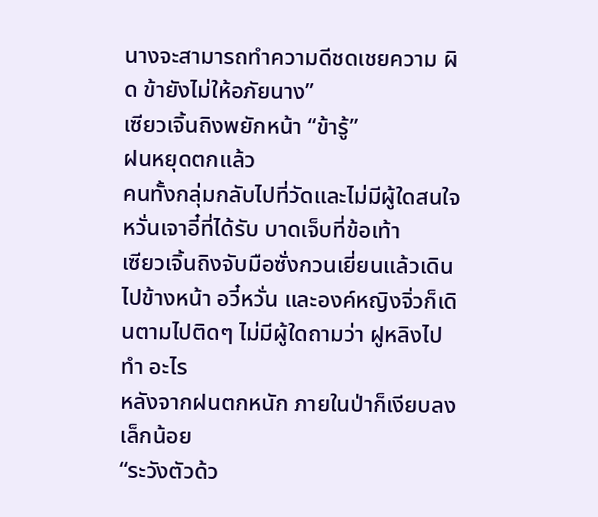นางจะสามารถทำความดีชดเชยความ ผิด ข้ายังไม่ให้อภัยนาง”
เซียวเจิ้นถิงพยักหน้า “ข้ารู้”
ฝนหยุดตกแล้ว
คนทั้งกลุ่มกลับไปที่วัดและไม่มีผู้ใดสนใจหวั่นเจาอี๋ที่ได้รับ บาดเจ็บที่ข้อเท้า
เซียวเจิ้นถิงจับมือซั่งกวนเยี่ยนแล้วเดินไปข้างหน้า อวี๋หวั่น และองค์หญิงจิ่วก็เดินตามไปติดๆ ไม่มีผู้ใดถามว่า ฝูหลิงไปทำ อะไร
หลังจากฝนตกหนัก ภายในป่าก็เงียบลงเล็กน้อย
“ระวังตัวด้ว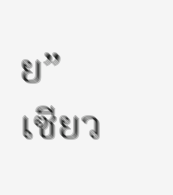ย” เซียว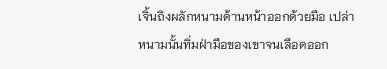เจิ้นถิงผลักหนามด้านหน้าออกด้วยมือ เปล่า หนามนั้นทิ่มฝ่ามือของเขาจนเลือดออก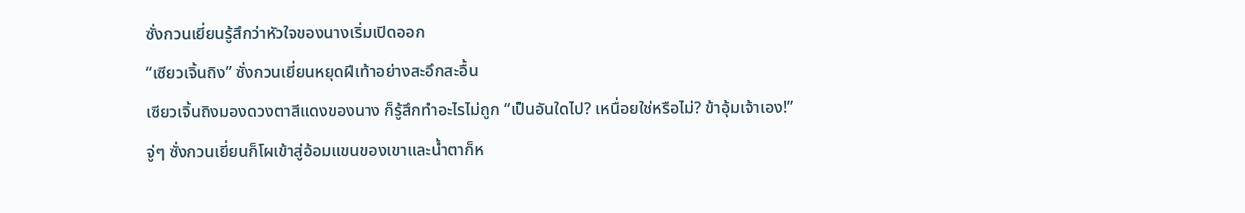ซั่งกวนเยี่ยนรู้สึกว่าหัวใจของนางเริ่มเปิดออก
“เซียวเจิ้นถิง” ซั่งกวนเยี่ยนหยุดฝีเท้าอย่างสะอึกสะอื้น
เซียวเจิ้นถิงมองดวงตาสีแดงของนาง ก็รู้สึกทำอะไรไม่ถูก “เป็นอันใดไป? เหนื่อยใช่หรือไม่? ข้าอุ้มเจ้าเอง!”
จู่ๆ ซั่งกวนเยี่ยนก็โผเข้าสู่อ้อมแขนของเขาและนํ้าตาก็ห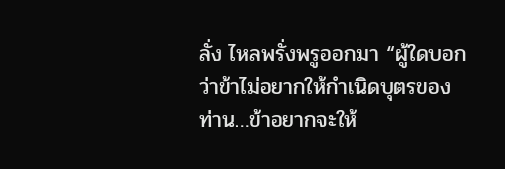ลั่ง ไหลพรั่งพรูออกมา “ผู้ใดบอกว่าข้าไม่อยากให้กำเนิดบุตรของ ท่าน…ข้าอยากจะให้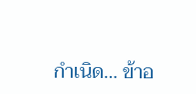กำเนิด… ข้าอ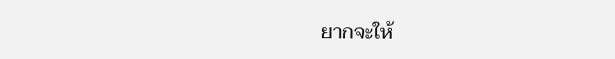ยากจะให้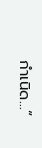กำเนิด…”